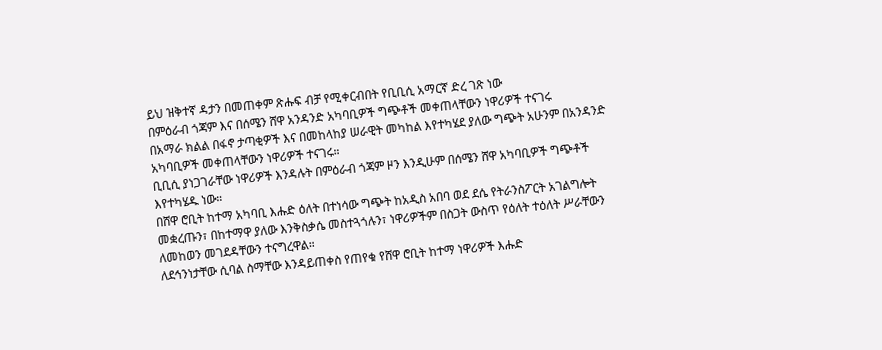ይህ ዝቅተኛ ዳታን በመጠቀም ጽሑፍ ብቻ የሚቀርብበት የቢቢሲ አማርኛ ድረ ገጽ ነው
በምዕራብ ጎጃም እና በሰሜን ሸዋ አንዳንድ አካባቢዎች ግጭቶች መቀጠላቸውን ነዋሪዎች ተናገሩ
በአማራ ክልል በፋኖ ታጣቂዎች እና በመከላከያ ሠራዊት መካከል እየተካሄደ ያለው ግጭት አሁንም በአንዳንድ አካባቢዎች መቀጠላቸውን ነዋሪዎች ተናገሩ።
ቢቢሲ ያነጋገራቸው ነዋሪዎች እንዳሉት በምዕራብ ጎጃም ዞን እንዲሁም በሰሜን ሸዋ አካባቢዎች ግጭቶች እየተካሄዱ ነው።
በሸዋ ሮቢት ከተማ አካባቢ እሑድ ዕለት በተነሳው ግጭት ከአዲስ አበባ ወደ ደሴ የትራንስፖርት አገልግሎት መቋረጡን፣ በከተማዋ ያለው እንቅስቃሴ መስተጓጎሉን፣ ነዋሪዎችም በስጋት ውስጥ የዕለት ተዕለት ሥራቸውን ለመከወን መገደዳቸውን ተናግረዋል።
ለደኅንነታቸው ሲባል ስማቸው እንዳይጠቀስ የጠየቁ የሸዋ ሮቢት ከተማ ነዋሪዎች እሑድ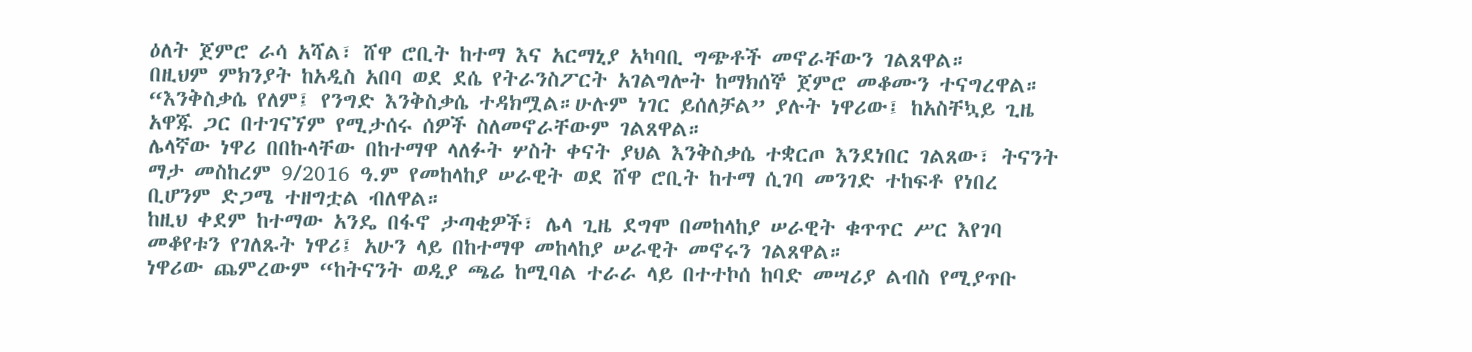ዕለት ጀምሮ ራሳ አሻል፣ ሸዋ ሮቢት ከተማ እና አርማኒያ አካባቢ ግጭቶች መኖራቸውን ገልጸዋል።
በዚህም ምክንያት ከአዲስ አበባ ወደ ደሴ የትራንስፖርት አገልግሎት ከማክሰኞ ጀምሮ መቆሙን ተናግረዋል።
“እንቅስቃሴ የለም፤ የንግድ እንቅስቃሴ ተዳክሟል።ሁሉም ነገር ይሰለቻል” ያሉት ነዋሪው፤ ከአስቸኳይ ጊዜ አዋጁ ጋር በተገናኘም የሚታሰሩ ሰዎች ስለመኖራቸውም ገልጸዋል።
ሌላኛው ነዋሪ በበኩላቸው በከተማዋ ላለፉት ሦስት ቀናት ያህል እንቅስቃሴ ተቋርጦ እንደነበር ገልጸው፣ ትናንት ማታ መስከረም 9/2016 ዓ.ም የመከላከያ ሠራዊት ወደ ሸዋ ሮቢት ከተማ ሲገባ መንገድ ተከፍቶ የነበረ ቢሆንም ድጋሜ ተዘግቷል ብለዋል።
ከዚህ ቀደም ከተማው አንዴ በፋኖ ታጣቂዎች፣ ሌላ ጊዜ ደግሞ በመከላከያ ሠራዊት ቁጥጥር ሥር እየገባ መቆየቱን የገለጹት ነዋሪ፤ አሁን ላይ በከተማዋ መከላከያ ሠራዊት መኖሩን ገልጸዋል።
ነዋሪው ጨምረውም “ከትናንት ወዲያ ጫሬ ከሚባል ተራራ ላይ በተተኮሰ ከባድ መሣሪያ ልብስ የሚያጥቡ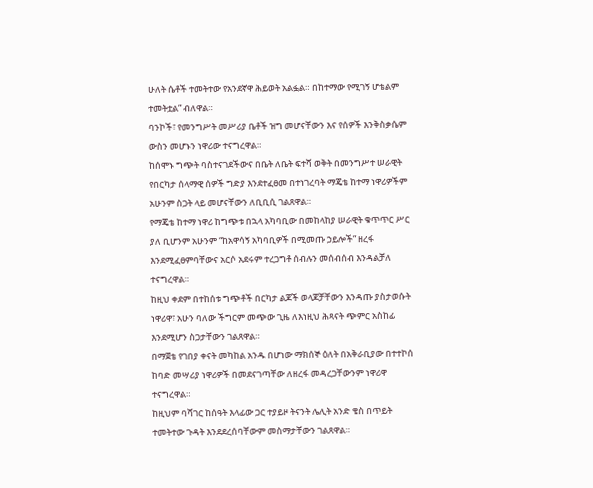ሁለት ሴቶች ተመትተው የአንደኛዋ ሕይወት አልፏል። በከተማው የሚገኝ ሆቴልም ተመትቷል” ብለዋል።
ባንኮች፣ የመንግሥት መሥሪያ ቤቶች ዝግ መሆናቸውን እና የሰዎች እንቅስቃሴም ውስን መሆኑን ነዋሪው ተናግረዋል።
ከሰሞኑ ግጭት ባስተናገደችውና በቤት ለቤት ፍተሻ ወቅት በመንግሥተ ሠራዊት የበርካታ ሰላማዊ ሰዎች ግድያ እንደተፈፀመ በተነገረባት ማጄቴ ከተማ ነዋሪዎችም አሁንም ስጋት ላይ መሆናቸውን ለቢቢሲ ገልጸዋል።
የማጄቴ ከተማ ነዋሪ ከግጭቱ በኋላ አካባቢው በመከላከያ ሠራዊት ቁጥጥር ሥር ያለ ቢሆንም አሁንም “ከአዋሳኝ አካባቢዎች በሚመጡ ኃይሎች” ዘረፋ እንደሚፈፀምባቸውና አርሶ አደሩም ተረጋግቶ ሰብሉን መሰብሰብ እንዳልቻለ ተናግረዋል።
ከዚህ ቀደም በተከሰቱ ግጭቶች በርካታ ልጆች ወላጆቻቸውን እንዳጡ ያስታወሱት ነዋሪዋ፣ አሁን ባለው ችግርም መጭው ጊዜ ለእነዚህ ሕጻናት ጭምር አስከፊ እንደሚሆን ስጋታቸውን ገልጸዋል።
በማጀቴ የገበያ ቀናት መካከል አንዱ በሆነው ማክሰኞ ዕለት በአቅራቢያው በተተኮሰ ከባድ መሣሪያ ነዋሪዎች በመደናገጣቸው ለዘረፋ መዳረጋቸውንም ነዋሪዋ ተናግረዋል።
ከዚህም ባሻገር ከሰዓት እላፊው ጋር ተያይዞ ትናንት ሌሊት አንድ ቄስ በጥይት ተመትተው ጉዳት እንደደረሰባቸውም መስማታቸውን ገልጸዋል።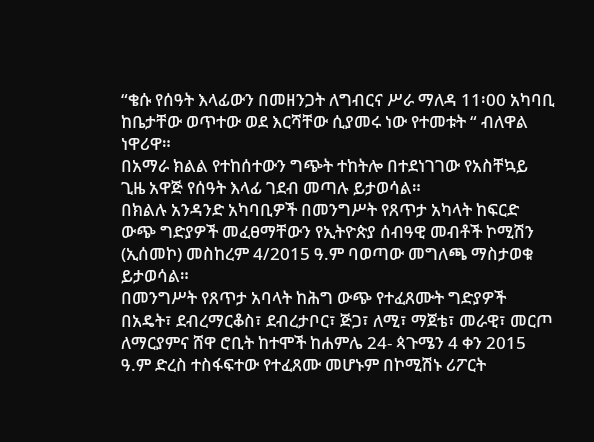“ቄሱ የሰዓት እላፊውን በመዘንጋት ለግብርና ሥራ ማለዳ 11፡00 አካባቢ ከቤታቸው ወጥተው ወደ እርሻቸው ሲያመሩ ነው የተመቱት “ ብለዋል ነዋሪዋ።
በአማራ ክልል የተከሰተውን ግጭት ተከትሎ በተደነገገው የአስቸኳይ ጊዜ አዋጅ የሰዓት እላፊ ገደብ መጣሉ ይታወሳል።
በክልሉ አንዳንድ አካባቢዎች በመንግሥት የጸጥታ አካላት ከፍርድ ውጭ ግድያዎች መፈፀማቸውን የኢትዮጵያ ሰብዓዊ መብቶች ኮሚሽን (ኢሰመኮ) መስከረም 4/2015 ዓ.ም ባወጣው መግለጫ ማስታወቁ ይታወሳል።
በመንግሥት የጸጥታ አባላት ከሕግ ውጭ የተፈጸሙት ግድያዎች በአዴት፣ ደብረማርቆስ፣ ደብረታቦር፣ ጅጋ፣ ለሚ፣ ማጀቴ፣ መራዊ፣ መርጦ ለማርያምና ሸዋ ሮቢት ከተሞች ከሐምሌ 24- ጳጉሜን 4 ቀን 2015 ዓ.ም ድረስ ተስፋፍተው የተፈጸሙ መሆኑም በኮሚሽኑ ሪፖርት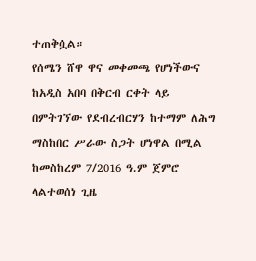ተጠቅሷል።
የሰሜን ሸዋ ዋና መቀመጫ የሆነችውና ከአዲስ አበባ በቅርብ ርቀት ላይ በምትገኘው የደብረብርሃን ከተማም ለሕግ ማስከበር ሥራው ስጋት ሆነዋል በሚል ከመስከረም 7/2016 ዓ.ም ጀምሮ ላልተወሰነ ጊዜ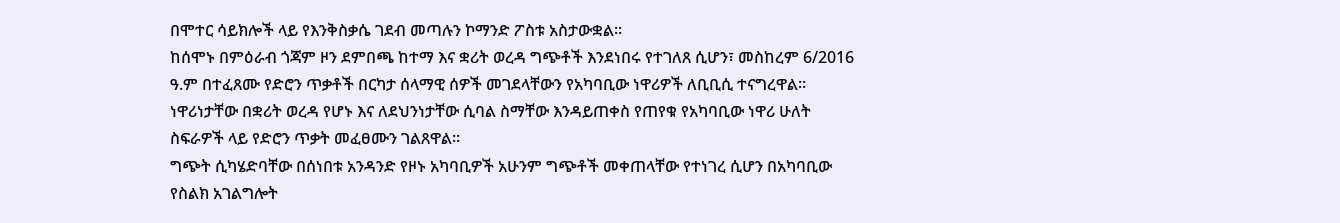በሞተር ሳይክሎች ላይ የእንቅስቃሴ ገደብ መጣሉን ኮማንድ ፖስቱ አስታውቋል።
ከሰሞኑ በምዕራብ ጎጃም ዞን ደምበጫ ከተማ እና ቋሪት ወረዳ ግጭቶች እንደነበሩ የተገለጸ ሲሆን፣ መስከረም 6/2016 ዓ.ም በተፈጸሙ የድሮን ጥቃቶች በርካታ ሰላማዊ ሰዎች መገደላቸውን የአካባቢው ነዋሪዎች ለቢቢሲ ተናግረዋል።
ነዋሪነታቸው በቋሪት ወረዳ የሆኑ እና ለደህንነታቸው ሲባል ስማቸው እንዳይጠቀስ የጠየቁ የአካባቢው ነዋሪ ሁለት ስፍራዎች ላይ የድሮን ጥቃት መፈፀሙን ገልጸዋል።
ግጭት ሲካሄድባቸው በሰነበቱ አንዳንድ የዞኑ አካባቢዎች አሁንም ግጭቶች መቀጠላቸው የተነገረ ሲሆን በአካባቢው የስልክ አገልግሎት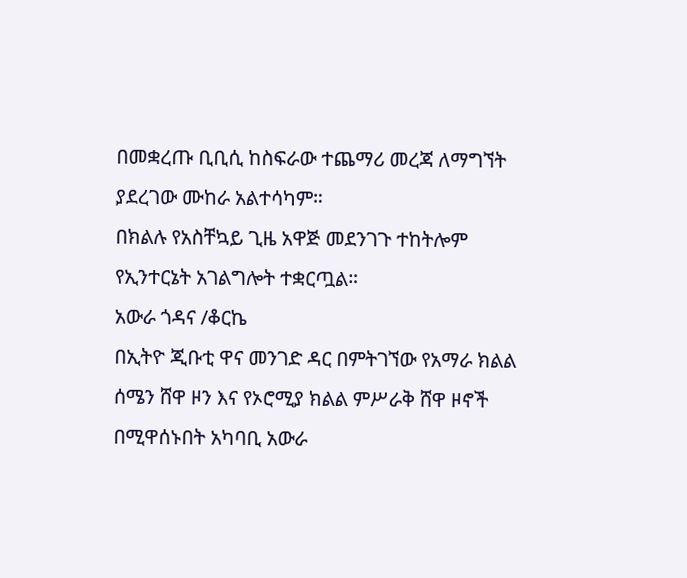በመቋረጡ ቢቢሲ ከስፍራው ተጨማሪ መረጃ ለማግኘት ያደረገው ሙከራ አልተሳካም።
በክልሉ የአስቸኳይ ጊዜ አዋጅ መደንገጉ ተከትሎም የኢንተርኔት አገልግሎት ተቋርጧል።
አውራ ጎዳና /ቆርኬ
በኢትዮ ጂቡቲ ዋና መንገድ ዳር በምትገኘው የአማራ ክልል ሰሜን ሸዋ ዞን እና የኦሮሚያ ክልል ምሥራቅ ሸዋ ዞኖች በሚዋሰኑበት አካባቢ አውራ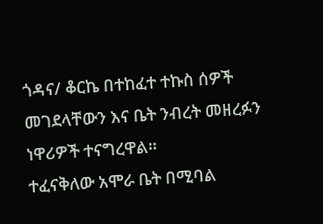ጎዳና/ ቆርኬ በተከፈተ ተኩስ ሰዎች መገደላቸውን እና ቤት ንብረት መዘረፉን ነዋሪዎች ተናግረዋል።
ተፈናቅለው አሞራ ቤት በሚባል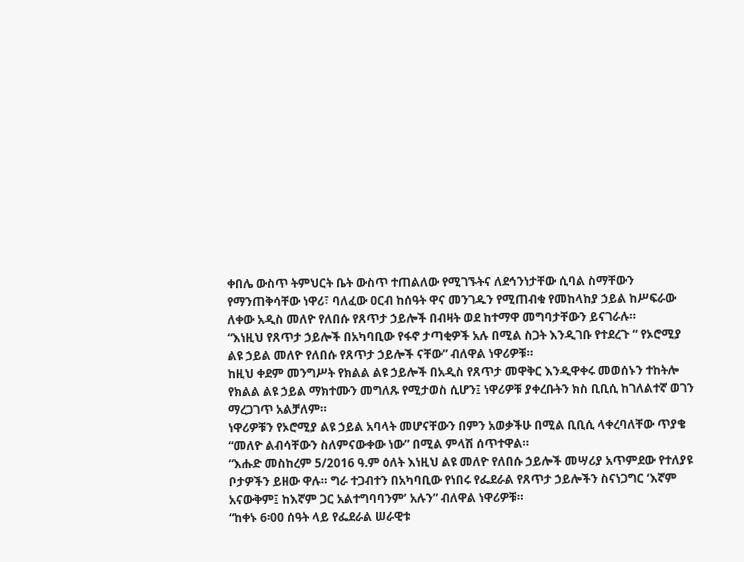ቀበሌ ውስጥ ትምህርት ቤት ውስጥ ተጠልለው የሚገኙትና ለደኅንነታቸው ሲባል ስማቸውን የማንጠቅሳቸው ነዋሪ፣ ባለፈው ዐርብ ከሰዓት ዋና መንገዱን የሚጠብቁ የመከላከያ ኃይል ከሥፍራው ለቀው አዲስ መለዮ የለበሱ የጸጥታ ኃይሎች በብዛት ወደ ከተማዋ መግባታቸውን ይናገራሉ።
“እነዚህ የጸጥታ ኃይሎች በአካባቢው የፋኖ ታጣቂዎች አሉ በሚል ስጋት እንዲገቡ የተደረጉ “ የኦሮሚያ ልዩ ኃይል መለዮ የለበሱ የጸጥታ ኃይሎች ናቸው” ብለዋል ነዋሪዎቹ።
ከዚህ ቀደም መንግሥት የክልል ልዩ ኃይሎች በአዲስ የጸጥታ መዋቅር እንዲዋቀሩ መወሰኑን ተከትሎ የክልል ልዩ ኃይል ማክተሙን መግለጹ የሚታወስ ሲሆን፤ ነዋሪዎቹ ያቀረቡትን ክስ ቢቢሲ ከገለልተኛ ወገን ማረጋገጥ አልቻለም።
ነዋሪዎቹን የኦሮሚያ ልዩ ኃይል አባላት መሆናቸውን በምን አወቃችሁ በሚል ቢቢሲ ላቀረባለቸው ጥያቄ “መለዮ ልብሳቸውን ስለምናውቀው ነው” በሚል ምላሽ ሰጥተዋል።
“እሑድ መስከረም 5/2016 ዓ.ም ዕለት እነዚህ ልዩ መለዮ የለበሱ ኃይሎች መሣሪያ አጥምደው የተለያዩ ቦታዎችን ይዘው ዋሉ። ግራ ተጋብተን በአካባቢው የነበሩ የፌደራል የጸጥታ ኃይሎችን ስናነጋግር ‘እኛም አናውቅም፤ ከእኛም ጋር አልተግባባንም’ አሉን” ብለዋል ነዋሪዎቹ።
“ከቀኑ 6፡00 ሰዓት ላይ የፌደራል ሠራዊቱ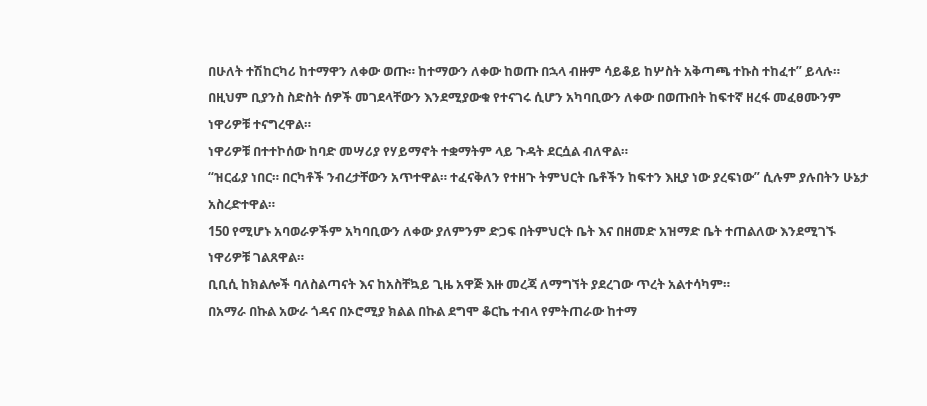በሁለት ተሽከርካሪ ከተማዋን ለቀው ወጡ። ከተማውን ለቀው ከወጡ በኋላ ብዙም ሳይቆይ ከሦስት አቅጣጫ ተኩስ ተከፈተ” ይላሉ።
በዚህም ቢያንስ ስድስት ሰዎች መገደላቸውን እንደሚያውቁ የተናገሩ ሲሆን አካባቢውን ለቀው በወጡበት ከፍተኛ ዘረፋ መፈፀሙንም ነዋሪዎቹ ተናግረዋል።
ነዋሪዎቹ በተተኮሰው ከባድ መሣሪያ የሃይማኖት ተቋማትም ላይ ጉዳት ደርሷል ብለዋል።
“ዝርፊያ ነበር። በርካቶች ንብረታቸውን አጥተዋል። ተፈናቅለን የተዘጉ ትምህርት ቤቶችን ከፍተን እዚያ ነው ያረፍነው” ሲሉም ያሉበትን ሁኔታ አስረድተዋል።
150 የሚሆኑ አባወራዎችም አካባቢውን ለቀው ያለምንም ድጋፍ በትምህርት ቤት እና በዘመድ አዝማድ ቤት ተጠልለው እንደሚገኙ ነዋሪዎቹ ገልጸዋል።
ቢቢሲ ከክልሎች ባለስልጣናት እና ከአስቸኳይ ጊዜ አዋጅ እዙ መረጃ ለማግኘት ያደረገው ጥረት አልተሳካም።
በአማራ በኩል አውራ ጎዳና በኦሮሚያ ክልል በኩል ደግሞ ቆርኬ ተብላ የምትጠራው ከተማ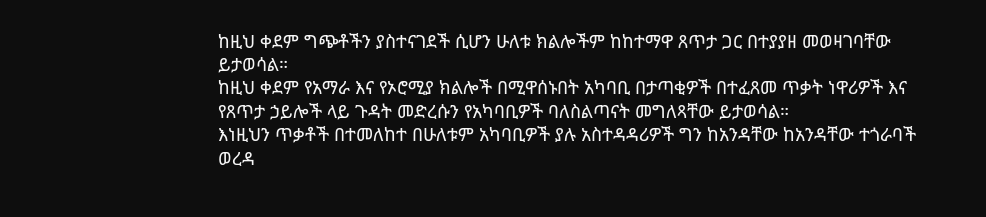ከዚህ ቀደም ግጭቶችን ያስተናገደች ሲሆን ሁለቱ ክልሎችም ከከተማዋ ጸጥታ ጋር በተያያዘ መወዛገባቸው ይታወሳል።
ከዚህ ቀደም የአማራ እና የኦሮሚያ ክልሎች በሚዋሰኑበት አካባቢ በታጣቂዎች በተፈጸመ ጥቃት ነዋሪዎች እና የጸጥታ ኃይሎች ላይ ጉዳት መድረሱን የአካባቢዎች ባለስልጣናት መግለጻቸው ይታወሳል።
እነዚህን ጥቃቶች በተመለከተ በሁለቱም አካባቢዎች ያሉ አስተዳዳሪዎች ግን ከአንዳቸው ከአንዳቸው ተጎራባች ወረዳ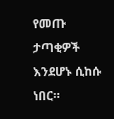የመጡ ታጣቂዎች እንደሆኑ ሲከሱ ነበር።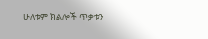ሁለቱም ክልሎች ጥቃቱን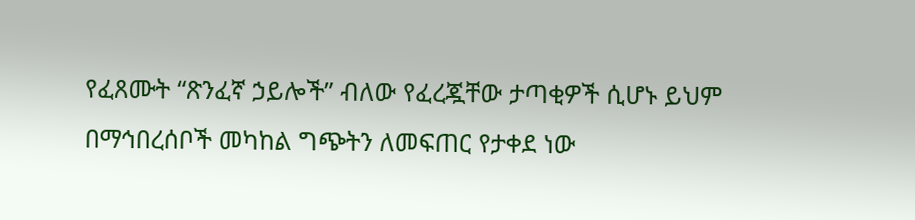የፈጸሙት “ጽንፈኛ ኃይሎች” ብለው የፈረጇቸው ታጣቂዎች ሲሆኑ ይህም በማኅበረሰቦች መካከል ግጭትን ለመፍጠር የታቀደ ነው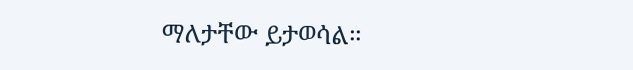ማለታቸው ይታወሳል።